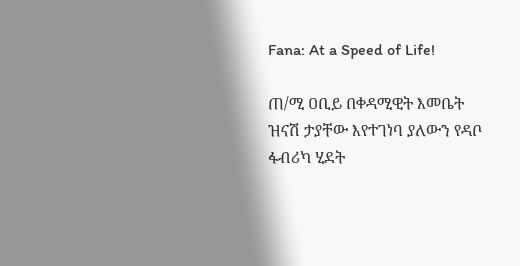Fana: At a Speed of Life!

ጠ/ሚ ዐቢይ በቀዳሚዊት እመቤት ዝናሽ ታያቸው እየተገነባ ያለውን የዳቦ ፋብሪካ ሂደት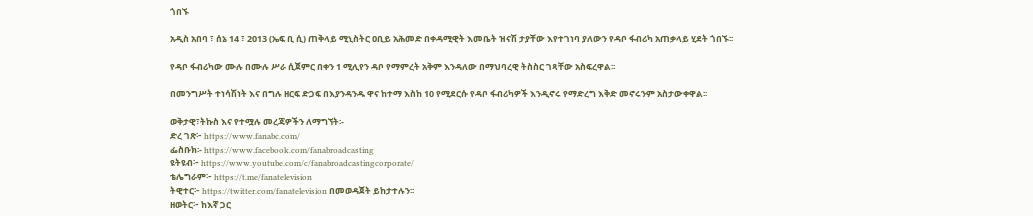ጎበኙ

አዲስ አበባ ፣ ሰኔ 14 ፣ 2013 (ኤፍ ቢ ሲ) ጠቅላይ ሚኒስትር ዐቢይ አሕመድ በቀዳሚዊት እመቤት ዝናሽ ታያቸው እየተገነባ ያለውን የዳቦ ፋብሪካ አጠቃላይ ሂደት ጎበኙ፡፡

የዳቦ ፋብሪካው ሙሉ በሙሉ ሥራ ሲጀምር በቀን 1 ሚሊየን ዳቦ የማምረት አቅም እንዳለው በማህባረዊ ትስስር ገጻቸው አስፍረዋል፡፡

በመንግሥት ተነሳሽነት እና በግሉ ዘርፍ ድጋፍ በእያንዳንዱ ዋና ከተማ እስከ 10 የሚደርሱ የዳቦ ፋብሪካዎች እንዲኖሩ የማድረግ እቅድ መኖሩንም አስታውቀዋል፡፡

ወቅታዊ፣ትኩስ እና የተሟሉ መረጃዎችን ለማግኘት፡-
ድረ ገጽ፦ https://www.fanabc.com/
ፌስቡክ፡- https://www.facebook.com/fanabroadcasting
ዩትዩብ፦ https://www.youtube.com/c/fanabroadcastingcorporate/
ቴሌግራም፦ https://t.me/fanatelevision
ትዊተር፦ https://twitter.com/fanatelevision በመወዳጀት ይከታተሉን፡፡
ዘወትር፦ ከእኛ ጋር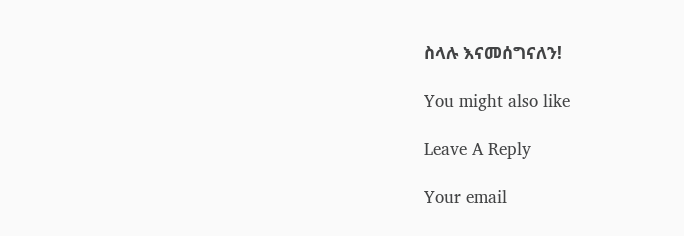ስላሉ እናመሰግናለን!

You might also like

Leave A Reply

Your email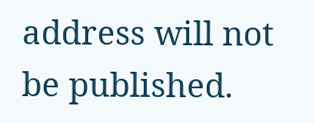address will not be published.